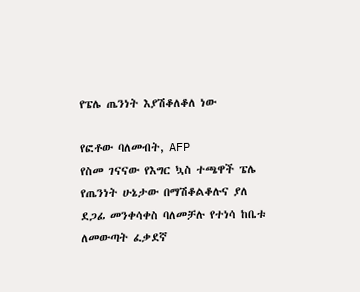የፔሌ ጤንነት እያሽቆለቆለ ነው

የፎቶው ባለመብት, AFP
የስመ ገናናው የእግር ኳስ ተጫዋች ፔሌ የጤንነት ሁኔታው በማሽቆልቆሉና ያለ ደጋፊ መንቀሳቀስ ባለመቻሉ የተነሳ ከቤቱ ለመውጣት ፈቃደኛ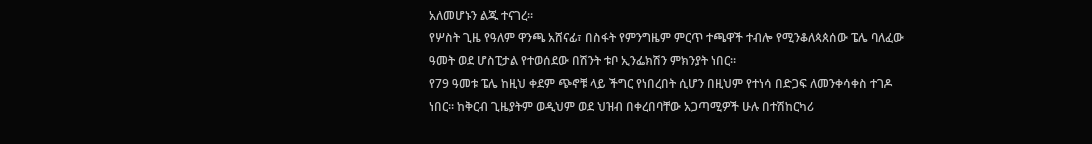አለመሆኑን ልጁ ተናገረ።
የሦስት ጊዜ የዓለም ዋንጫ አሸናፊ፣ በስፋት የምንግዜም ምርጥ ተጫዋች ተብሎ የሚንቆለጳጰሰው ፔሌ ባለፈው ዓመት ወደ ሆስፒታል የተወሰደው በሽንት ቱቦ ኢንፌክሽን ምክንያት ነበር።
የ79 ዓመቱ ፔሌ ከዚህ ቀደም ጭኖቹ ላይ ችግር የነበረበት ሲሆን በዚህም የተነሳ በድጋፍ ለመንቀሳቀስ ተገዶ ነበር። ከቅርብ ጊዜያትም ወዲህም ወደ ህዝብ በቀረበባቸው አጋጣሚዎች ሁሉ በተሽከርካሪ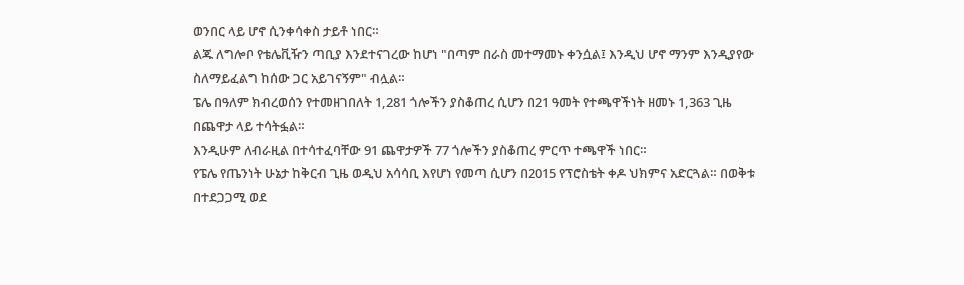ወንበር ላይ ሆኖ ሲንቀሳቀስ ታይቶ ነበር።
ልጁ ለግሎቦ የቴሌቪዥን ጣቢያ እንደተናገረው ከሆነ "በጣም በራስ መተማመኑ ቀንሷል፤ እንዲህ ሆኖ ማንም እንዲያየው ስለማይፈልግ ከሰው ጋር አይገናኝም" ብሏል።
ፔሌ በዓለም ክብረወሰን የተመዘገበለት 1,281 ጎሎችን ያስቆጠረ ሲሆን በ21 ዓመት የተጫዋችነት ዘመኑ 1,363 ጊዜ በጨዋታ ላይ ተሳትፏል።
እንዲሁም ለብራዚል በተሳተፈባቸው 91 ጨዋታዎች 77 ጎሎችን ያስቆጠረ ምርጥ ተጫዋች ነበር።
የፔሌ የጤንነት ሁኔታ ከቅርብ ጊዜ ወዲህ አሳሳቢ እየሆነ የመጣ ሲሆን በ2015 የፕሮስቴት ቀዶ ህክምና አድርጓል። በወቅቱ በተደጋጋሚ ወደ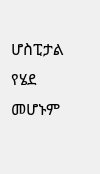ሆስፒታል የሄደ መሆኑም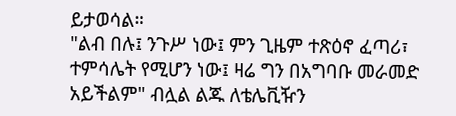ይታወሳል።
"ልብ በሉ፤ ንጉሥ ነው፤ ምን ጊዜም ተጽዕኖ ፈጣሪ፣ ተምሳሌት የሚሆን ነው፤ ዛሬ ግን በአግባቡ መራመድ አይችልም" ብሏል ልጁ ለቴሌቪዥን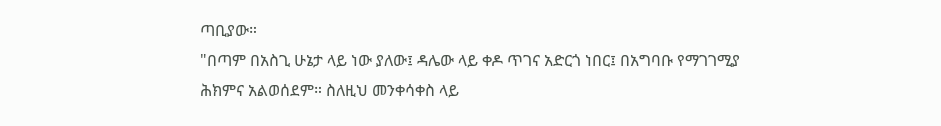ጣቢያው።
"በጣም በአስጊ ሁኔታ ላይ ነው ያለው፤ ዳሌው ላይ ቀዶ ጥገና አድርጎ ነበር፤ በአግባቡ የማገገሚያ ሕክምና አልወሰደም። ስለዚህ መንቀሳቀስ ላይ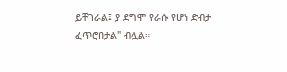ይቸገራል፤ ያ ደግሞ የራሱ የሆነ ድብታ ፈጥሮበታል" ብሏል።